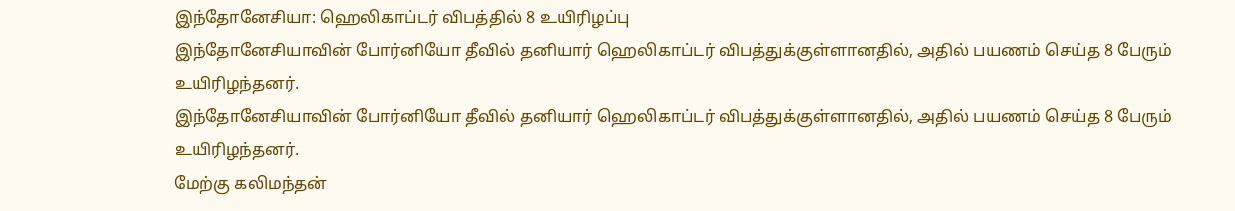இந்தோனேசியா: ஹெலிகாப்டர் விபத்தில் 8 உயிரிழப்பு
இந்தோனேசியாவின் போர்னியோ தீவில் தனியார் ஹெலிகாப்டர் விபத்துக்குள்ளானதில், அதில் பயணம் செய்த 8 பேரும் உயிரிழந்தனர்.
இந்தோனேசியாவின் போர்னியோ தீவில் தனியார் ஹெலிகாப்டர் விபத்துக்குள்ளானதில், அதில் பயணம் செய்த 8 பேரும் உயிரிழந்தனர்.
மேற்கு கலிமந்தன்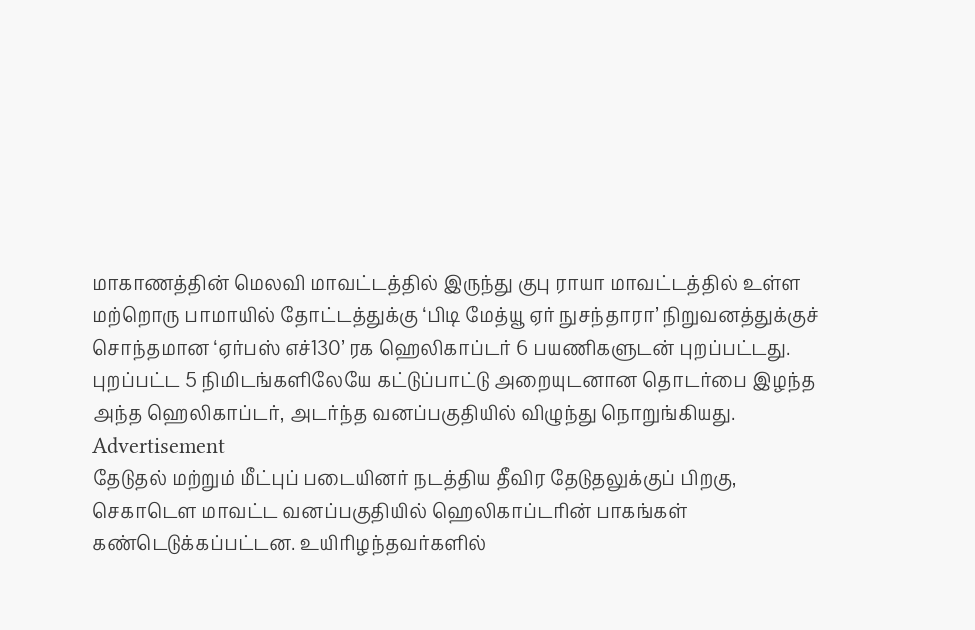மாகாணத்தின் மெலவி மாவட்டத்தில் இருந்து குபு ராயா மாவட்டத்தில் உள்ள மற்றொரு பாமாயில் தோட்டத்துக்கு ‘பிடி மேத்யூ ஏர் நுசந்தாரா’ நிறுவனத்துக்குச் சொந்தமான ‘ஏர்பஸ் எச்130’ ரக ஹெலிகாப்டர் 6 பயணிகளுடன் புறப்பட்டது.
புறப்பட்ட 5 நிமிடங்களிலேயே கட்டுப்பாட்டு அறையுடனான தொடர்பை இழந்த அந்த ஹெலிகாப்டர், அடர்ந்த வனப்பகுதியில் விழுந்து நொறுங்கியது.
Advertisement
தேடுதல் மற்றும் மீட்புப் படையினர் நடத்திய தீவிர தேடுதலுக்குப் பிறகு, செகாடௌ மாவட்ட வனப்பகுதியில் ஹெலிகாப்டரின் பாகங்கள் கண்டெடுக்கப்பட்டன. உயிரிழந்தவர்களில்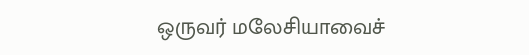ஒருவர் மலேசியாவைச்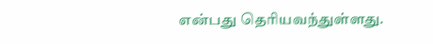என்பது தெரியவந்துள்ளது.